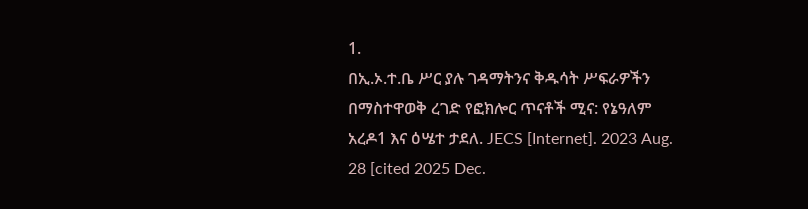1.
በኢ.ኦ.ተ.ቤ ሥር ያሉ ገዳማትንና ቅዱሳት ሥፍራዎችን በማስተዋወቅ ረገድ የፎክሎር ጥናቶች ሚና: የኔዓለም አረዶ1 እና ዕሤተ ታደለ. JECS [Internet]. 2023 Aug. 28 [cited 2025 Dec.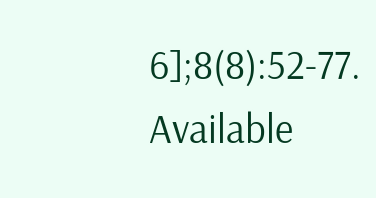6];8(8):52-77. Available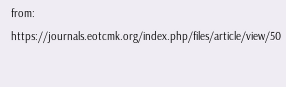from: https://journals.eotcmk.org/index.php/files/article/view/50